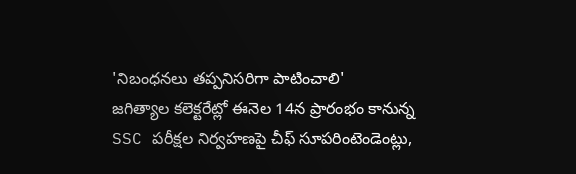'నిబంధనలు తప్పనిసరిగా పాటించాలి'
జగిత్యాల కలెక్టరేట్లో ఈనెల 14న ప్రారంభం కానున్న SSC పరీక్షల నిర్వహణపై చీఫ్ సూపరింటెండెంట్లు,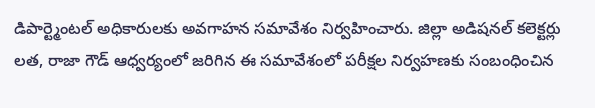డిపార్ట్మెంటల్ అధికారులకు అవగాహన సమావేశం నిర్వహించారు. జిల్లా అడిషనల్ కలెక్టర్లు లత, రాజా గౌడ్ ఆధ్వర్యంలో జరిగిన ఈ సమావేశంలో పరీక్షల నిర్వహణకు సంబంధించిన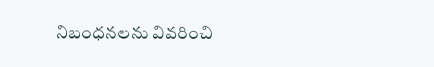నిబంధనలను వివరించి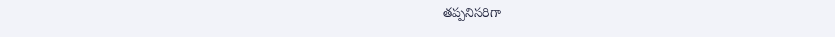తప్పనిసరిగా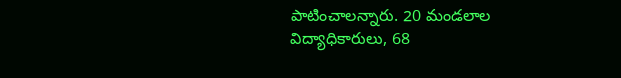పాటించాలన్నారు. 20 మండలాల విద్యాధికారులు, 68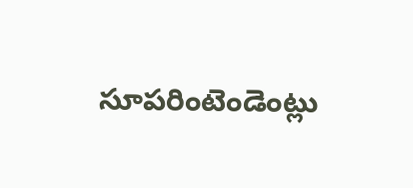సూపరింటెండెంట్లు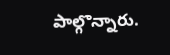పాల్గొన్నారు.